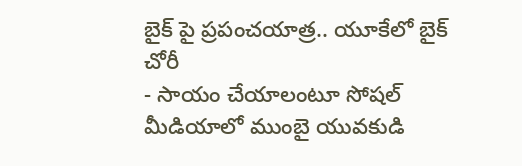బైక్ పై ప్రపంచయాత్ర.. యూకేలో బైక్ చోరీ
- సాయం చేయాలంటూ సోషల్ మీడియాలో ముంబై యువకుడి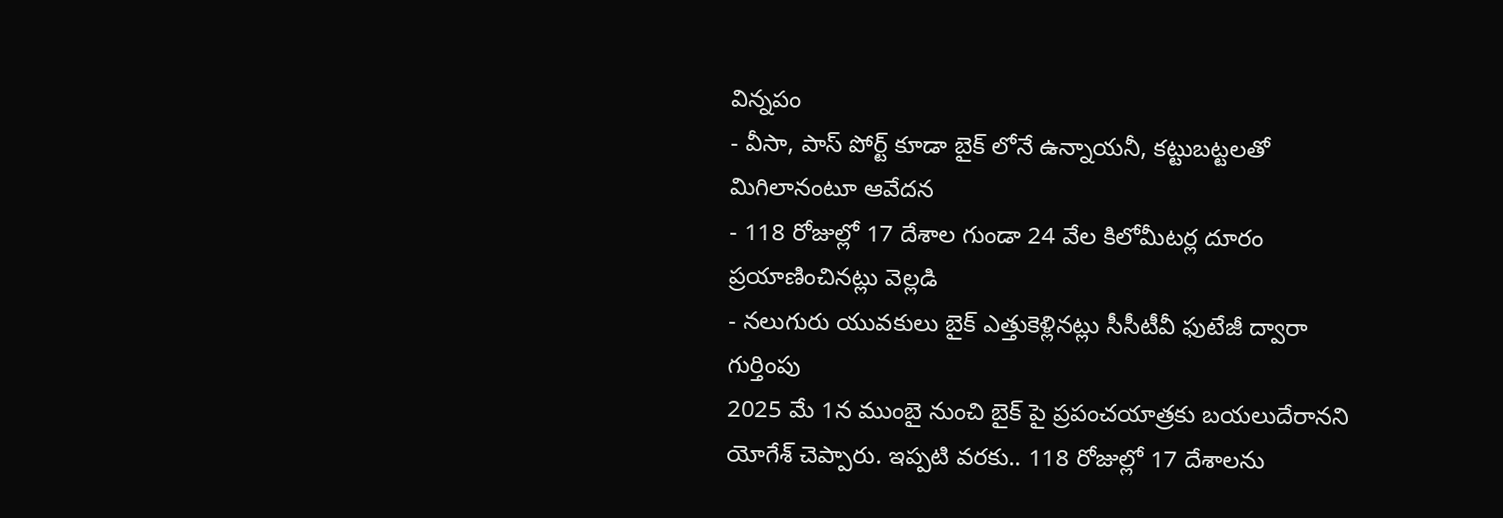విన్నపం
- వీసా, పాస్ పోర్ట్ కూడా బైక్ లోనే ఉన్నాయనీ, కట్టుబట్టలతో మిగిలానంటూ ఆవేదన
- 118 రోజుల్లో 17 దేశాల గుండా 24 వేల కిలోమీటర్ల దూరం ప్రయాణించినట్లు వెల్లడి
- నలుగురు యువకులు బైక్ ఎత్తుకెళ్లినట్లు సీసీటీవీ ఫుటేజీ ద్వారా గుర్తింపు
2025 మే 1న ముంబై నుంచి బైక్ పై ప్రపంచయాత్రకు బయలుదేరానని యోగేశ్ చెప్పారు. ఇప్పటి వరకు.. 118 రోజుల్లో 17 దేశాలను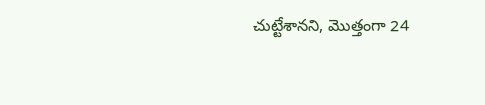చుట్టేశానని, మొత్తంగా 24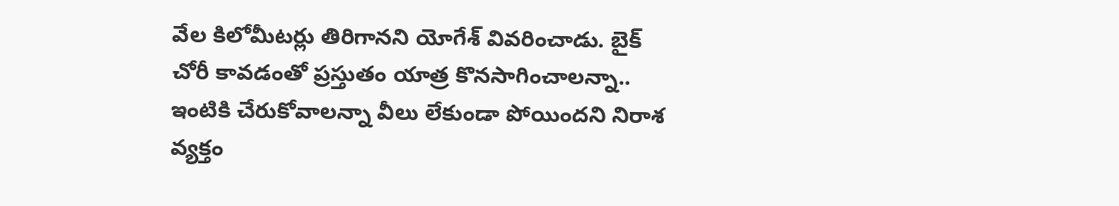వేల కిలోమీటర్లు తిరిగానని యోగేశ్ వివరించాడు. బైక్ చోరీ కావడంతో ప్రస్తుతం యాత్ర కొనసాగించాలన్నా.. ఇంటికి చేరుకోవాలన్నా వీలు లేకుండా పోయిందని నిరాశ వ్యక్తం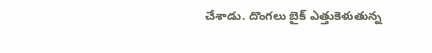చేశాడు. దొంగలు బైక్ ఎత్తుకెళుతున్న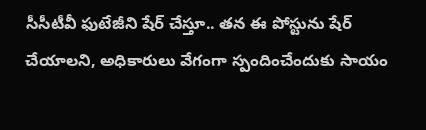సీసీటీవీ ఫుటేజీని షేర్ చేస్తూ.. తన ఈ పోస్టును షేర్ చేయాలని, అధికారులు వేగంగా స్పందించేందుకు సాయం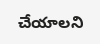చేయాలని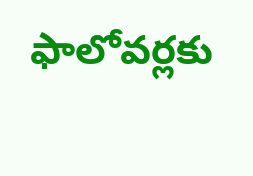ఫాలోవర్లకు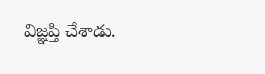విజ్ఞప్తి చేశాడు.